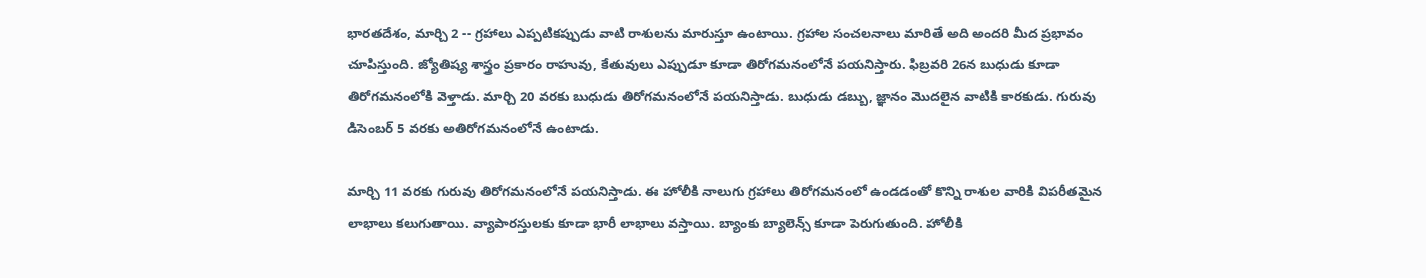భారతదేశం, మార్చి 2 -- గ్రహాలు ఎప్పటికప్పుడు వాటి రాశులను మారుస్తూ ఉంటాయి. గ్రహాల సంచలనాలు మారితే అది అందరి మీద ప్రభావం చూపిస్తుంది. జ్యోతిష్య శాస్త్రం ప్రకారం రాహువు, కేతువులు ఎప్పుడూ కూడా తిరోగమనంలోనే పయనిస్తారు. ఫిబ్రవరి 26న బుధుడు కూడా తిరోగమనంలోకి వెళ్తాడు. మార్చి 20 వరకు బుధుడు తిరోగమనంలోనే పయనిస్తాడు. బుధుడు డబ్బు, జ్ఞానం మొదలైన వాటికి కారకుడు. గురువు డిసెంబర్ 5 వరకు అతిరోగమనంలోనే ఉంటాడు.

మార్చి 11 వరకు గురువు తిరోగమనంలోనే పయనిస్తాడు. ఈ హోలీకి నాలుగు గ్రహాలు తిరోగమనంలో ఉండడంతో కొన్ని రాశుల వారికి విపరీతమైన లాభాలు కలుగుతాయి. వ్యాపారస్తులకు కూడా భారీ లాభాలు వస్తాయి. బ్యాంకు బ్యాలెన్స్ కూడా పెరుగుతుంది. హోలీకి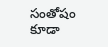సంతోషం కూడా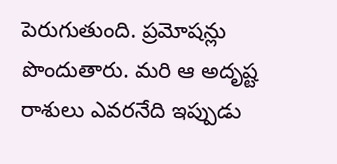పెరుగుతుంది. ప్రమోషన్లు పొందుతారు. మరి ఆ అదృష్ట రాశులు ఎవరనేది ఇప్పుడు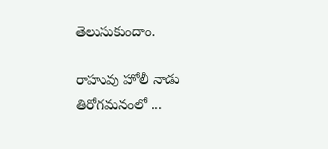తెలుసుకుందాం.

రాహువు హోలీ నాడు తిరోగమనంలో ...